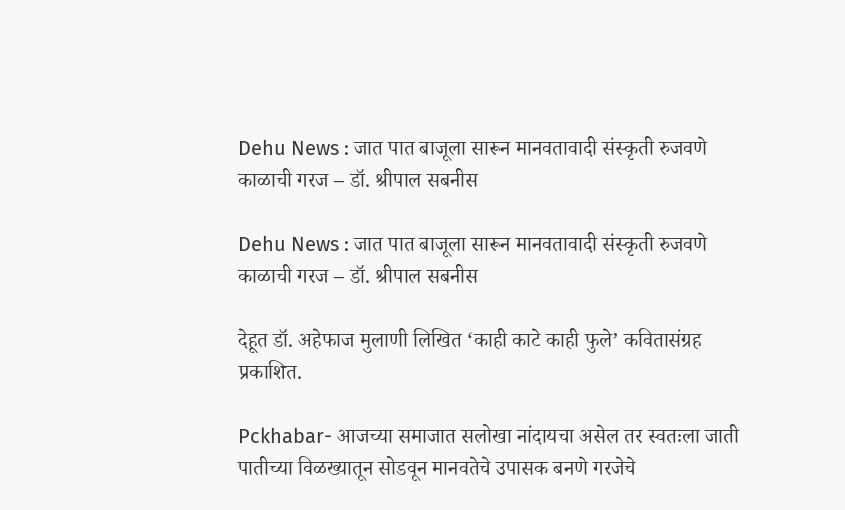Dehu News : जात पात बाजूला सारून मानवतावादी संस्कृती रुजवणे काळाची गरज – डॉ. श्रीपाल सबनीस

Dehu News : जात पात बाजूला सारून मानवतावादी संस्कृती रुजवणे काळाची गरज – डॉ. श्रीपाल सबनीस

देहूत डॉ. अहेफाज मुलाणी लिखित ‘काही काटे काही फुले’ कवितासंग्रह प्रकाशित.

Pckhabar- आजच्या समाजात सलोखा नांदायचा असेल तर स्वतःला जाती पातीच्या विळख्यातून सोडवून मानवतेचे उपासक बनणे गरजेचे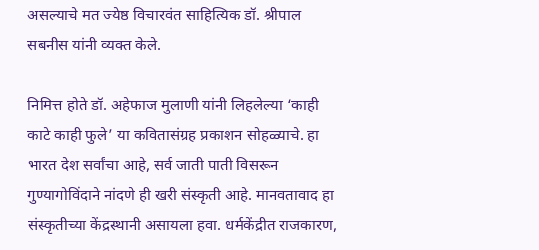असल्याचे मत ज्येष्ठ विचारवंत साहित्यिक डॉ. श्रीपाल सबनीस यांनी व्यक्त केले.

निमित्त होते डॉ. अहेफाज मुलाणी यांनी लिहलेल्या ‘काही काटे काही फुले’ या कवितासंग्रह प्रकाशन सोहळ्याचे. हा भारत देश सर्वांचा आहे, सर्व जाती पाती विसरून गुण्यागोविंदाने नांदणे ही खरी संस्कृती आहे. मानवतावाद हा संस्कृतीच्या केंद्रस्थानी असायला हवा. धर्मकेंद्रीत राजकारण,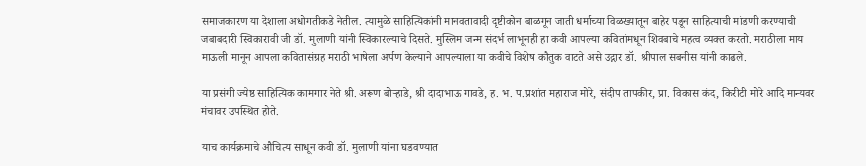समाजकारण या देशाला अधोगतीकडे नेतील. त्यामुळे साहित्यिकांनी मानवतावादी दृष्टीकोन बाळगून जाती धर्माच्या विळख्यातून बाहेर पडून साहित्याची मांडणी करण्याची जबाबदारी स्विकारावी जी डॉ. मुलाणी यांनी स्विकारल्याचे दिसते. मुस्लिम जन्म संदर्भ लाभूनही हा कवी आपल्या कवितांमधून शिवबाचे महत्व व्यक्त करतो. मराठीला माय माऊली मानून आपला कवितासंग्रह मराठी भाषेला अर्पण केल्याने आपल्याला या कवीचे विशेष कौतुक वाटते असे उद्गार डॉ. श्रीपाल सबनीस यांनी काढले.

या प्रसंगी ज्येष्ठ साहित्यिक कामगार नेते श्री. अरूण बोऱ्हाडे, श्री दादाभाऊ गावडे, ह. भ. प.प्रशांत महाराज मोरे, संदीप तापकीर, प्रा. विकास कंद, किरीटी मोरे आदि मान्यवर मंचावर उपस्थित होते.

याच कार्यक्रमाचे औचित्य साधून कवी डॉ. मुलाणी यांना घडवण्यात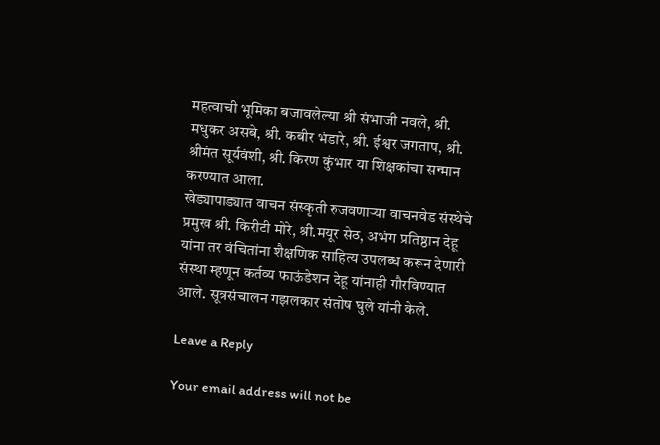महत्वाची भूमिका बजावलेल्या श्री संभाजी नवले, श्री. मधुकर असबे, श्री. कबीर भंडारे, श्री. ईश्वर जगताप, श्री. श्रीमंत सूर्यवंशी, श्री. किरण कुंभार या शिक्षकांचा सन्मान करण्यात आला.
खेड्यापाड्यात वाचन संस्कृती रुजवणाऱ्या वाचनवेड संस्थेचे प्रमुख श्री. किरीटी मोरे, श्री.मयूर सेठ, अभंग प्रतिष्ठान देहू यांना तर वंचितांना शैक्षणिक साहित्य उपलब्ध करून देणारी संस्था म्हणून कर्तव्य फाऊंडेशन देहू यांनाही गौरविण्यात आले. सूत्रसंचालन गझलकार संतोष घुले यांनी केले.

Leave a Reply

Your email address will not be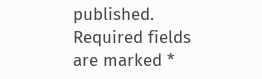published. Required fields are marked *